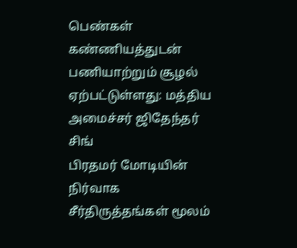பெண்கள் கண்ணியத்துடன் பணியாற்றும் சூழல் ஏற்பட்டுள்ளது: மத்திய அமைச்சர் ஜிதேந்தர் சிங்
பிரதமர் மோடியின் நிர்வாக சீர்திருத்தங்கள் மூலம்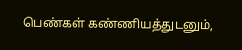பெண்கள் கண்ணியத்துடனும்,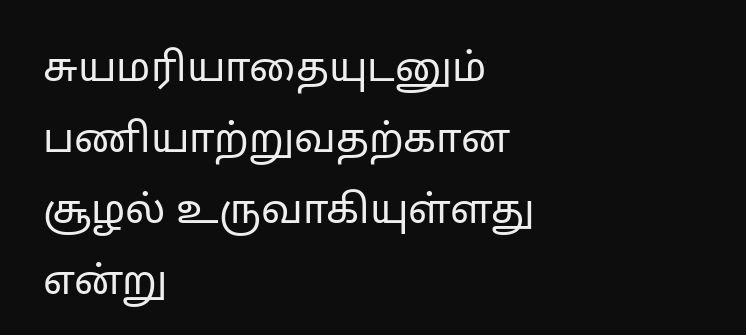சுயமரியாதையுடனும் பணியாற்றுவதற்கான சூழல் உருவாகியுள்ளது என்று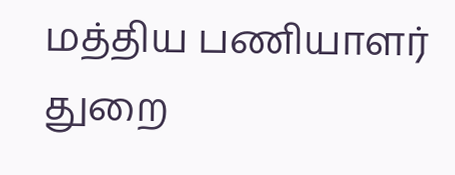மத்திய பணியாளர் துறை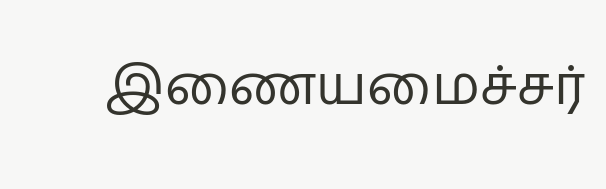இணையமைச்சர்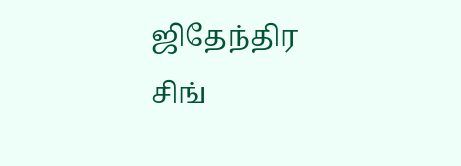ஜிதேந்திர சிங்